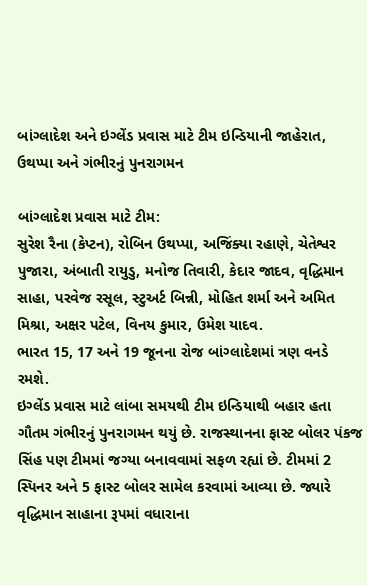બાંગ્લાદેશ અને ઇગ્લેંડ પ્રવાસ માટે ટીમ ઇન્ડિયાની જાહેરાત, ઉથપ્પા અને ગંભીરનું પુનરાગમન

બાંગ્લાદેશ પ્રવાસ માટે ટીમ:
સુરેશ રૈના (કેપ્ટન), રોબિન ઉથપ્પા, અજિંક્યા રહાણે, ચેતેશ્વર પુજારા, અંબાતી રાયુડુ, મનોજ તિવારી, કેદાર જાદવ, વૃદ્ધિમાન સાહા, પરવેજ રસૂલ, સ્ટુઅર્ટ બિન્ની, મોહિત શર્મા અને અમિત મિશ્રા, અક્ષર પટેલ, વિનય કુમાર, ઉમેશ યાદવ.
ભારત 15, 17 અને 19 જૂનના રોજ બાંગ્લાદેશમાં ત્રણ વનડે રમશે.
ઇગ્લેંડ પ્રવાસ માટે લાંબા સમયથી ટીમ ઇન્ડિયાથી બહાર હતા ગૌતમ ગંભીરનું પુનરાગમન થયું છે. રાજસ્થાનના ફાસ્ટ બોલર પંકજ સિંહ પણ ટીમમાં જગ્યા બનાવવામાં સફળ રહ્યાં છે. ટીમમાં 2 સ્પિનર અને 5 ફાસ્ટ બોલર સામેલ કરવામાં આવ્યા છે. જ્યારે વૃદ્ધિમાન સાહાના રૂપમાં વધારાના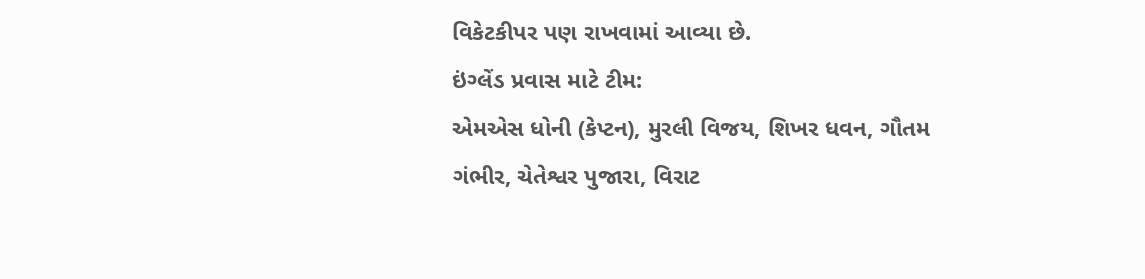વિકેટકીપર પણ રાખવામાં આવ્યા છે.
ઇંગ્લેંડ પ્રવાસ માટે ટીમ:
એમએસ ધોની (કેપ્ટન), મુરલી વિજય, શિખર ધવન, ગૌતમ ગંભીર, ચેતેશ્વર પુજારા, વિરાટ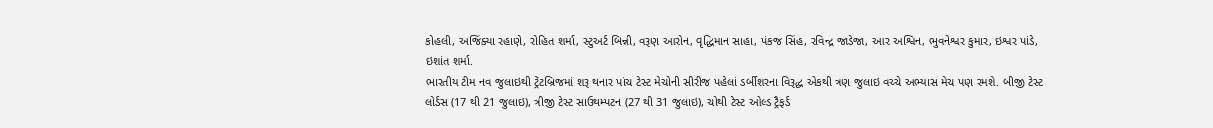કોહલી, અજિંક્યા રહાણે, રોહિત શર્મા, સ્ટુઅર્ટ બિન્ની, વરૂણ આરોન, વૃદ્ધિમાન સાહા, પંકજ સિંહ, રવિન્દ્ર જાડેજા, આર અશ્વિન, ભુવનેશ્વર કુમાર, ઇશ્વર પાંડે, ઇશાંત શર્મા.
ભારતીય ટીમ નવ જુલાઇથી ટ્રેંટબ્રિજમાં શરૂ થનાર પાંચ ટેસ્ટ મેચોની સીરીજ પહેલાં ડર્બીશરના વિરૂદ્ધ એકથી ત્રણ જુલાઇ વચ્ચે અભ્યાસ મેચ પણ રમશે. બીજી ટેસ્ટ લોર્ડસ (17 થી 21 જુલાઇ), ત્રીજી ટેસ્ટ સાઉથમ્પટન (27 થી 31 જુલાઇ), ચોથી ટેસ્ટ ઓલ્ડ ટ્રૈફર્ડ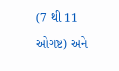(7 થી 11 ઓગષ્ટ) અને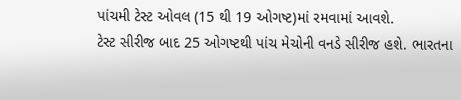પાંચમી ટેસ્ટ ઓવલ (15 થી 19 ઓગષ્ટ)માં રમવામાં આવશે.
ટેસ્ટ સીરીજ બાદ 25 ઓગષ્ટથી પાંચ મેચોની વનડે સીરીજ હશે. ભારતના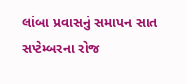લાંબા પ્રવાસનું સમાપન સાત સપ્ટેમ્બરના રોજ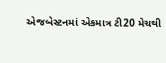એજબેસ્ટનમાં એકમાત્ર ટી20 મેચથી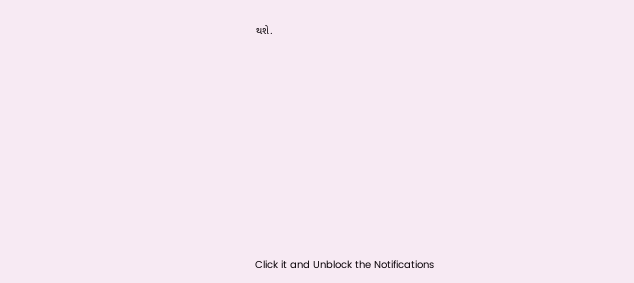થશે.












Click it and Unblock the Notifications